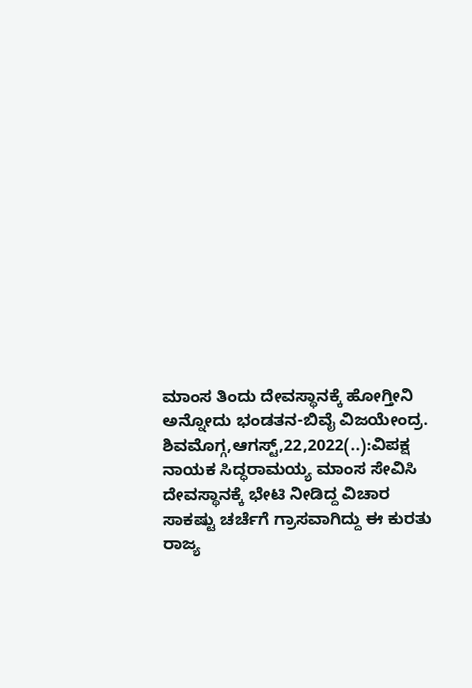ಮಾಂಸ ತಿಂದು ದೇವಸ್ಥಾನಕ್ಕೆ ಹೋಗ್ತೀನಿ ಅನ್ನೋದು ಭಂಡತನ-ಬಿವೈ ವಿಜಯೇಂದ್ರ. ಶಿವಮೊಗ್ಗ,ಆಗಸ್ಟ್,22,2022(..):ವಿಪಕ್ಷ ನಾಯಕ ಸಿದ್ಧರಾಮಯ್ಯ ಮಾಂಸ ಸೇವಿಸಿ ದೇವಸ್ಥಾನಕ್ಕೆ ಭೇಟಿ ನೀಡಿದ್ದ ವಿಚಾರ ಸಾಕಷ್ಟು ಚರ್ಚೆಗೆ ಗ್ರಾಸವಾಗಿದ್ದು ಈ ಕುರತು ರಾಜ್ಯ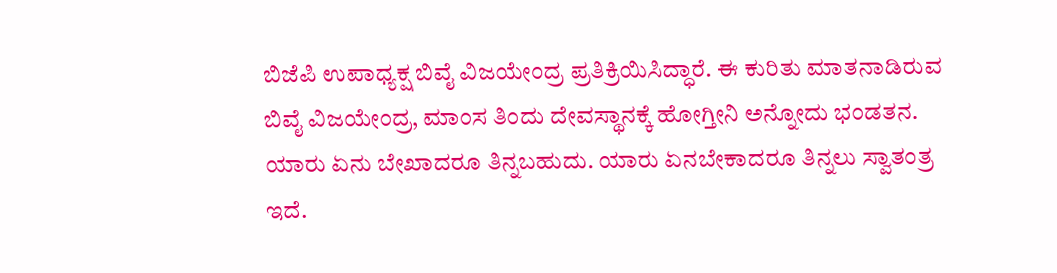ಬಿಜೆಪಿ ಉಪಾಧ್ಯಕ್ಷ ಬಿವೈ ವಿಜಯೇಂದ್ರ ಪ್ರತಿಕ್ರಿಯಿಸಿದ್ಧಾರೆ. ಈ ಕುರಿತು ಮಾತನಾಡಿರುವ ಬಿವೈ ವಿಜಯೇಂದ್ರ, ಮಾಂಸ ತಿಂದು ದೇವಸ್ಥಾನಕ್ಕೆ ಹೋಗ್ತೀನಿ ಅನ್ನೋದು ಭಂಡತನ. ಯಾರು ಏನು ಬೇಖಾದರೂ ತಿನ್ನಬಹುದು. ಯಾರು ಏನಬೇಕಾದರೂ ತಿನ್ನಲು ಸ್ವಾತಂತ್ರ ಇದೆ.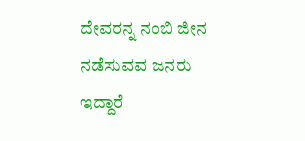ದೇವರನ್ನ ನಂಬಿ ಜೀನ ನಡೆಸುವವ ಜನರು ಇದ್ದಾರೆ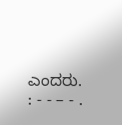ಎಂದರು. : - - – - .